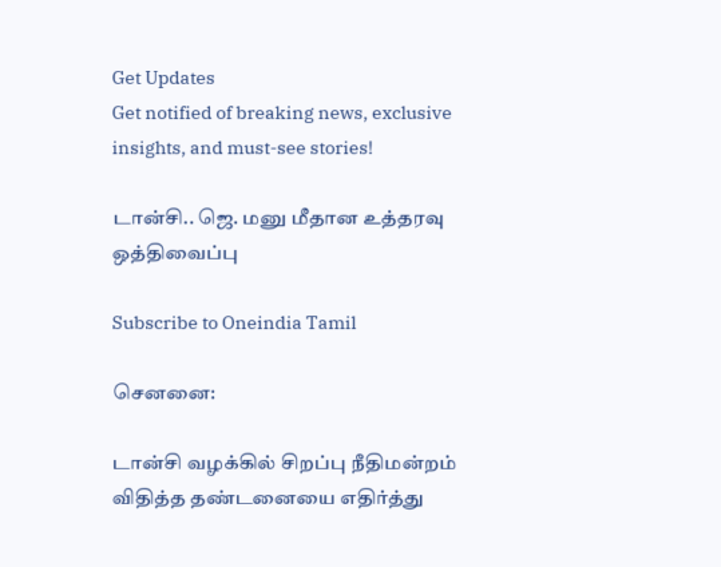Get Updates
Get notified of breaking news, exclusive insights, and must-see stories!

டான்சி.. ஜெ. மனு மீதான உத்தரவு ஒத்திவைப்பு

Subscribe to Oneindia Tamil

செனனை:

டான்சி வழக்கில் சிறப்பு நீதிமன்றம் விதித்த தண்டனையை எதிர்த்து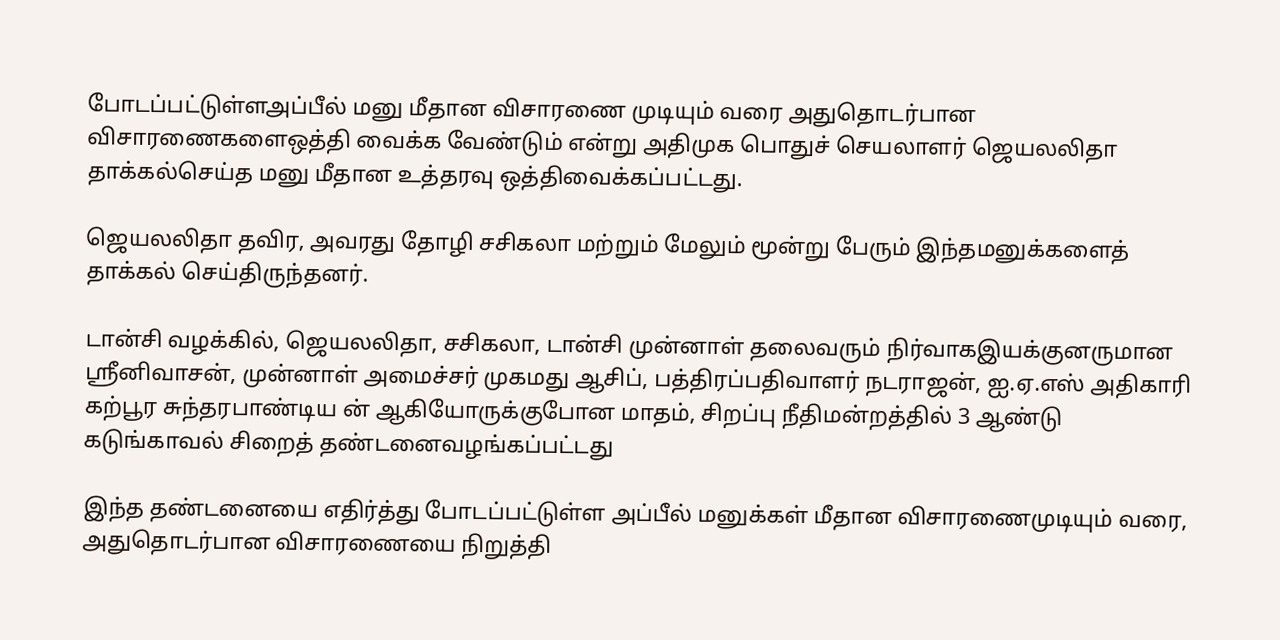போடப்பட்டுள்ளஅப்பீல் மனு மீதான விசாரணை முடியும் வரை அதுதொடர்பான விசாரணைகளைஒத்தி வைக்க வேண்டும் என்று அதிமுக பொதுச் செயலாளர் ஜெயலலிதா தாக்கல்செய்த மனு மீதான உத்தரவு ஒத்திவைக்கப்பட்டது.

ஜெயலலிதா தவிர, அவரது தோழி சசிகலா மற்றும் மேலும் மூன்று பேரும் இந்தமனுக்களைத் தாக்கல் செய்திருந்தனர்.

டான்சி வழக்கில், ஜெயலலிதா, சசிகலா, டான்சி முன்னாள் தலைவரும் நிர்வாகஇயக்குனருமான ஸ்ரீனிவாசன், முன்னாள் அமைச்சர் முகமது ஆசிப், பத்திரப்பதிவாளர் நடராஜன், ஐ.ஏ.எஸ் அதிகாரி கற்பூர சுந்தரபாண்டிய ன் ஆகியோருக்குபோன மாதம், சிறப்பு நீதிமன்றத்தில் 3 ஆண்டு கடுங்காவல் சிறைத் தண்டனைவழங்கப்பட்டது

இந்த தண்டனையை எதிர்த்து போடப்பட்டுள்ள அப்பீல் மனுக்கள் மீதான விசாரணைமுடியும் வரை, அதுதொடர்பான விசாரணையை நிறுத்தி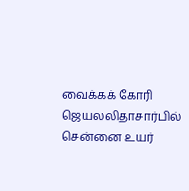வைக்கக் கோரி ஜெயலலிதாசார்பில் சென்னை உயர்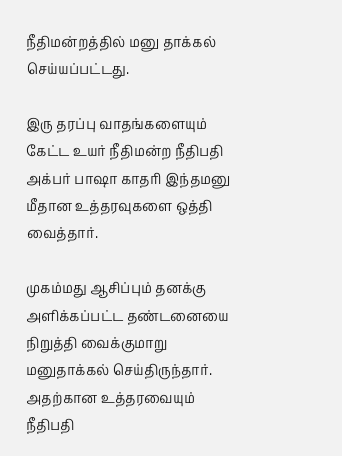நீதிமன்றத்தில் மனு தாக்கல் செய்யப்பட்டது.

இரு தரப்பு வாதங்களையும் கேட்ட உயர் நீதிமன்ற நீதிபதி அக்பர் பாஷா காதரி இந்தமனு மீதான உத்தரவுகளை ஒத்தி வைத்தார்.

முகம்மது ஆசிப்பும் தனக்கு அளிக்கப்பட்ட தண்டனையை நிறுத்தி வைக்குமாறு மனுதாக்கல் செய்திருந்தார். அதற்கான உத்தரவையும் நீதிபதி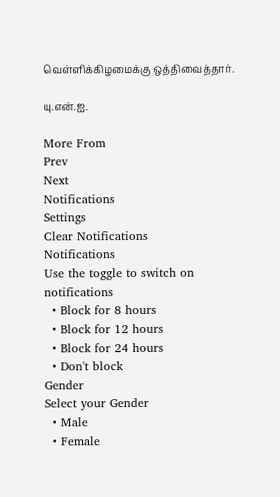வெள்ளிக்கிழமைக்கு ஒத்திவைத்தார்.

யு.என்.ஐ.

More From
Prev
Next
Notifications
Settings
Clear Notifications
Notifications
Use the toggle to switch on notifications
  • Block for 8 hours
  • Block for 12 hours
  • Block for 24 hours
  • Don't block
Gender
Select your Gender
  • Male
  • Female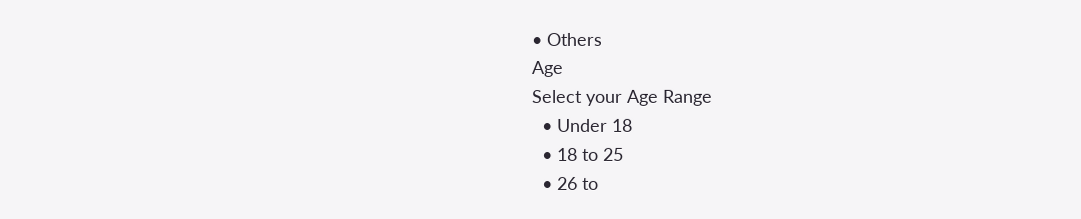• Others
Age
Select your Age Range
  • Under 18
  • 18 to 25
  • 26 to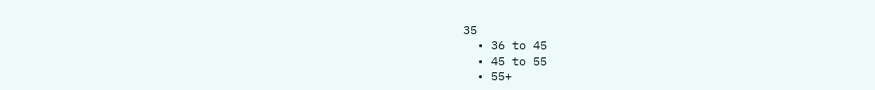35
  • 36 to 45
  • 45 to 55
  • 55+